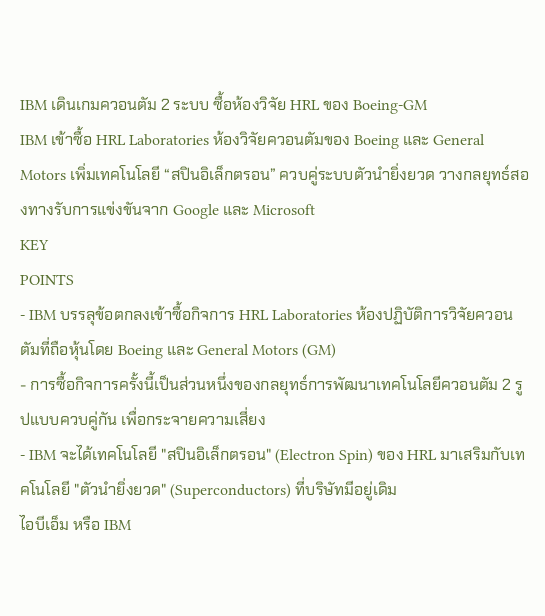IBM เดินเกมควอนตัม 2 ระบบ ซื้อห้องวิจัย HRL ของ Boeing-GM
IBM เข้าซื้อ HRL Laboratories ห้องวิจัยควอนตัมของ Boeing และ General Motors เพิ่มเทคโนโลยี “สปินอิเล็กตรอน” ควบคู่ระบบตัวนำยิ่งยวด วางกลยุทธ์สองทางรับการแข่งขันจาก Google และ Microsoft
KEY
POINTS
- IBM บรรลุข้อตกลงเข้าซื้อกิจการ HRL Laboratories ห้องปฏิบัติการวิจัยควอนตัมที่ถือหุ้นโดย Boeing และ General Motors (GM)
- การซื้อกิจการครั้งนี้เป็นส่วนหนึ่งของกลยุทธ์การพัฒนาเทคโนโลยีควอนตัม 2 รูปแบบควบคู่กัน เพื่อกระจายความเสี่ยง
- IBM จะได้เทคโนโลยี "สปินอิเล็กตรอน" (Electron Spin) ของ HRL มาเสริมกับเทคโนโลยี "ตัวนำยิ่งยวด" (Superconductors) ที่บริษัทมีอยู่เดิม
ไอบีเอ็ม หรือ IBM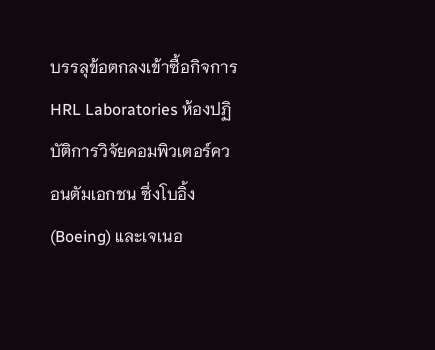บรรลุข้อตกลงเข้าซื้อกิจการ HRL Laboratories ห้องปฏิบัติการวิจัยคอมพิวเตอร์ควอนตัมเอกชน ซึ่งโบอิ้ง (Boeing) และเจเนอ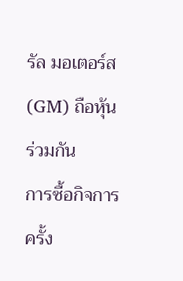รัล มอเตอร์ส (GM) ถือหุ้นร่วมกัน
การซื้อกิจการครั้ง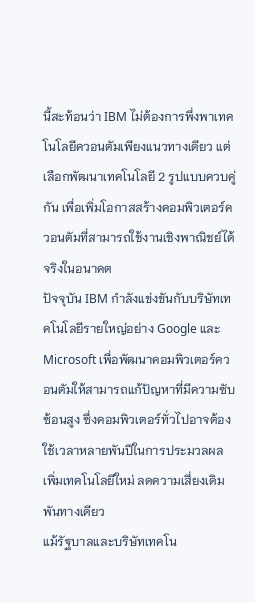นี้สะท้อนว่า IBM ไม่ต้องการพึ่งพาเทคโนโลยีควอนตัมเพียงแนวทางเดียว แต่เลือกพัฒนาเทคโนโลยี 2 รูปแบบควบคู่กัน เพื่อเพิ่มโอกาสสร้างคอมพิวเตอร์ควอนตัมที่สามารถใช้งานเชิงพาณิชย์ได้จริงในอนาคต
ปัจจุบัน IBM กำลังแข่งขันกับบริษัทเทคโนโลยีรายใหญ่อย่าง Google และ Microsoft เพื่อพัฒนาคอมพิวเตอร์ควอนตัมให้สามารถแก้ปัญหาที่มีความซับซ้อนสูง ซึ่งคอมพิวเตอร์ทั่วไปอาจต้องใช้เวลาหลายพันปีในการประมวลผล
เพิ่มเทคโนโลยีใหม่ ลดความเสี่ยงเดิมพันทางเดียว
แม้รัฐบาลและบริษัทเทคโน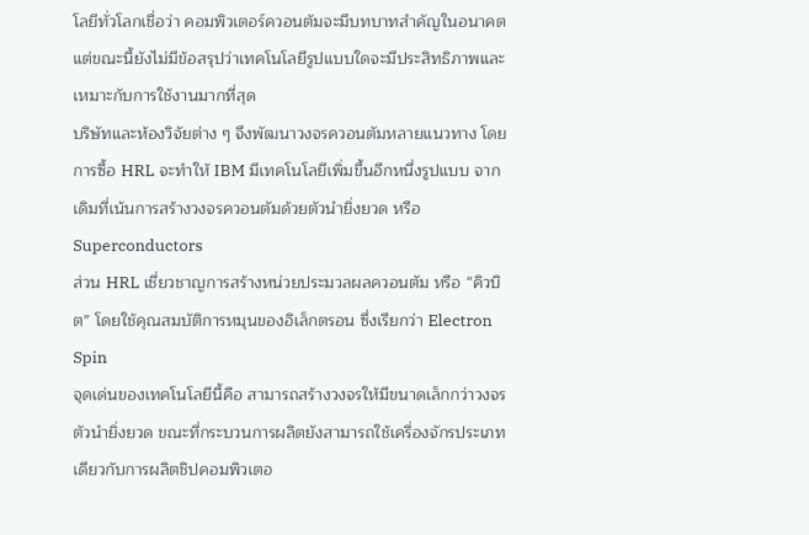โลยีทั่วโลกเชื่อว่า คอมพิวเตอร์ควอนตัมจะมีบทบาทสำคัญในอนาคต แต่ขณะนี้ยังไม่มีข้อสรุปว่าเทคโนโลยีรูปแบบใดจะมีประสิทธิภาพและเหมาะกับการใช้งานมากที่สุด
บริษัทและห้องวิจัยต่าง ๆ จึงพัฒนาวงจรควอนตัมหลายแนวทาง โดยการซื้อ HRL จะทำให้ IBM มีเทคโนโลยีเพิ่มขึ้นอีกหนึ่งรูปแบบ จากเดิมที่เน้นการสร้างวงจรควอนตัมด้วยตัวนำยิ่งยวด หรือ Superconductors
ส่วน HRL เชี่ยวชาญการสร้างหน่วยประมวลผลควอนตัม หรือ “คิวบิต” โดยใช้คุณสมบัติการหมุนของอิเล็กตรอน ซึ่งเรียกว่า Electron Spin
จุดเด่นของเทคโนโลยีนี้คือ สามารถสร้างวงจรให้มีขนาดเล็กกว่าวงจรตัวนำยิ่งยวด ขณะที่กระบวนการผลิตยังสามารถใช้เครื่องจักรประเภทเดียวกับการผลิตชิปคอมพิวเตอ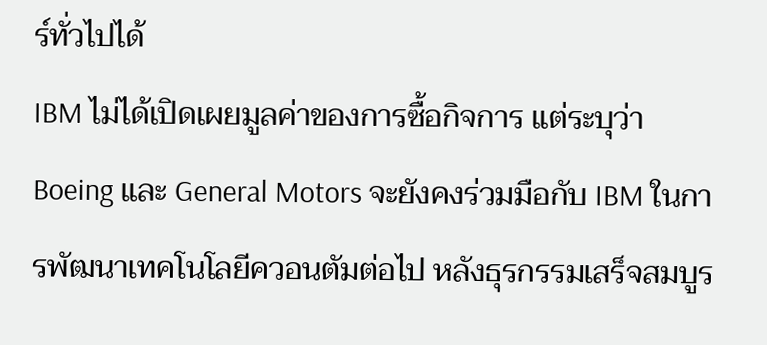ร์ทั่วไปได้
IBM ไม่ได้เปิดเผยมูลค่าของการซื้อกิจการ แต่ระบุว่า Boeing และ General Motors จะยังคงร่วมมือกับ IBM ในการพัฒนาเทคโนโลยีควอนตัมต่อไป หลังธุรกรรมเสร็จสมบูร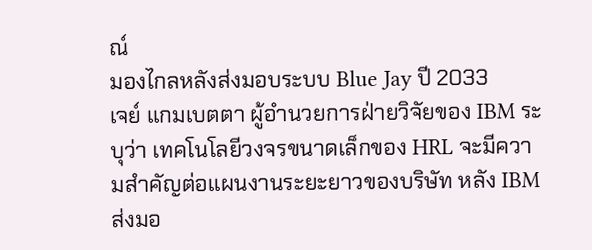ณ์
มองไกลหลังส่งมอบระบบ Blue Jay ปี 2033
เจย์ แกมเบตตา ผู้อำนวยการฝ่ายวิจัยของ IBM ระบุว่า เทคโนโลยีวงจรขนาดเล็กของ HRL จะมีความสำคัญต่อแผนงานระยะยาวของบริษัท หลัง IBM ส่งมอ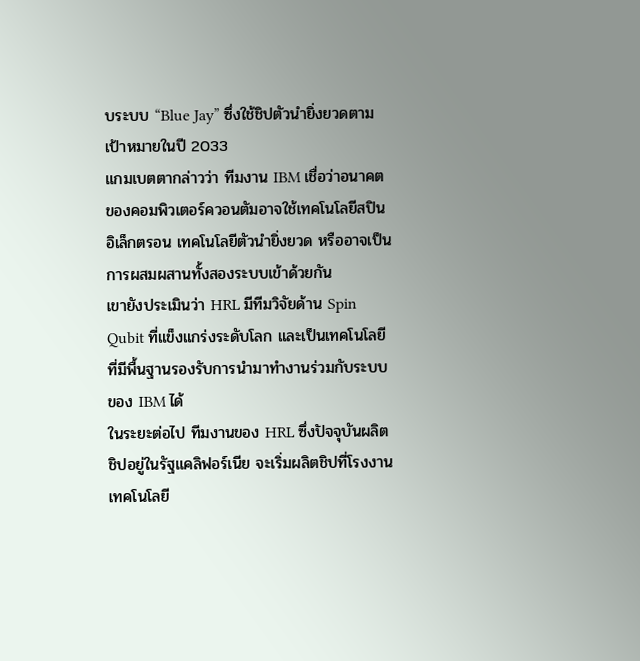บระบบ “Blue Jay” ซึ่งใช้ชิปตัวนำยิ่งยวดตามเป้าหมายในปี 2033
แกมเบตตากล่าวว่า ทีมงาน IBM เชื่อว่าอนาคตของคอมพิวเตอร์ควอนตัมอาจใช้เทคโนโลยีสปินอิเล็กตรอน เทคโนโลยีตัวนำยิ่งยวด หรืออาจเป็นการผสมผสานทั้งสองระบบเข้าด้วยกัน
เขายังประเมินว่า HRL มีทีมวิจัยด้าน Spin Qubit ที่แข็งแกร่งระดับโลก และเป็นเทคโนโลยีที่มีพื้นฐานรองรับการนำมาทำงานร่วมกับระบบของ IBM ได้
ในระยะต่อไป ทีมงานของ HRL ซึ่งปัจจุบันผลิตชิปอยู่ในรัฐแคลิฟอร์เนีย จะเริ่มผลิตชิปที่โรงงานเทคโนโลยี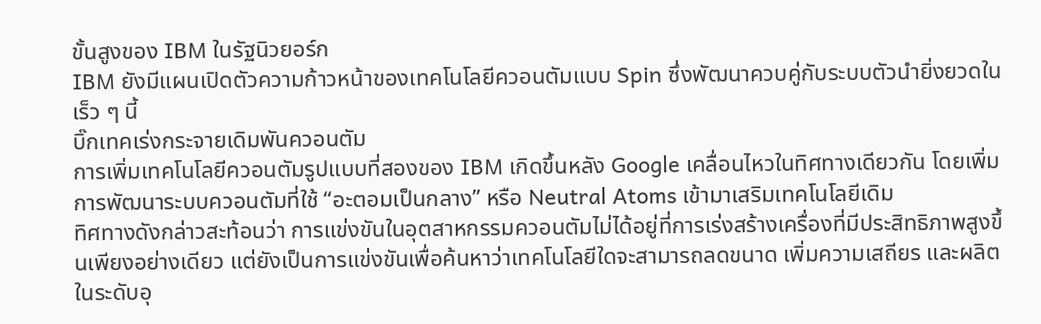ขั้นสูงของ IBM ในรัฐนิวยอร์ก
IBM ยังมีแผนเปิดตัวความก้าวหน้าของเทคโนโลยีควอนตัมแบบ Spin ซึ่งพัฒนาควบคู่กับระบบตัวนำยิ่งยวดในเร็ว ๆ นี้
บิ๊กเทคเร่งกระจายเดิมพันควอนตัม
การเพิ่มเทคโนโลยีควอนตัมรูปแบบที่สองของ IBM เกิดขึ้นหลัง Google เคลื่อนไหวในทิศทางเดียวกัน โดยเพิ่มการพัฒนาระบบควอนตัมที่ใช้ “อะตอมเป็นกลาง” หรือ Neutral Atoms เข้ามาเสริมเทคโนโลยีเดิม
ทิศทางดังกล่าวสะท้อนว่า การแข่งขันในอุตสาหกรรมควอนตัมไม่ได้อยู่ที่การเร่งสร้างเครื่องที่มีประสิทธิภาพสูงขึ้นเพียงอย่างเดียว แต่ยังเป็นการแข่งขันเพื่อค้นหาว่าเทคโนโลยีใดจะสามารถลดขนาด เพิ่มความเสถียร และผลิตในระดับอุ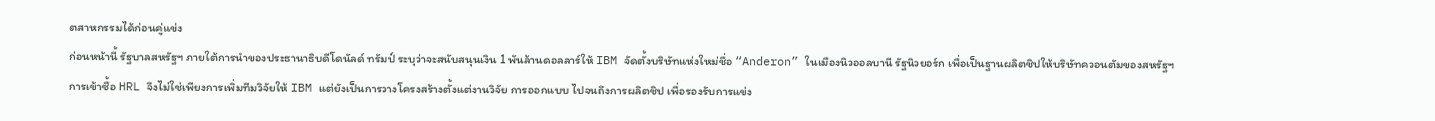ตสาหกรรมได้ก่อนคู่แข่ง
ก่อนหน้านี้ รัฐบาลสหรัฐฯ ภายใต้การนำของประธานาธิบดีโดนัลด์ ทรัมป์ ระบุว่าจะสนับสนุนเงิน 1 พันล้านดอลลาร์ให้ IBM จัดตั้งบริษัทแห่งใหม่ชื่อ “Anderon” ในเมืองนิวออลบานี รัฐนิวยอร์ก เพื่อเป็นฐานผลิตชิปให้บริษัทควอนตัมของสหรัฐฯ
การเข้าซื้อ HRL จึงไม่ใช่เพียงการเพิ่มทีมวิจัยให้ IBM แต่ยังเป็นการวางโครงสร้างตั้งแต่งานวิจัย การออกแบบ ไปจนถึงการผลิตชิป เพื่อรองรับการแข่ง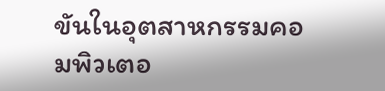ขันในอุตสาหกรรมคอมพิวเตอ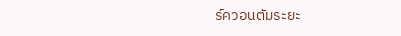ร์ควอนตัมระยะ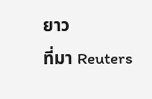ยาว
ที่มา Reuters